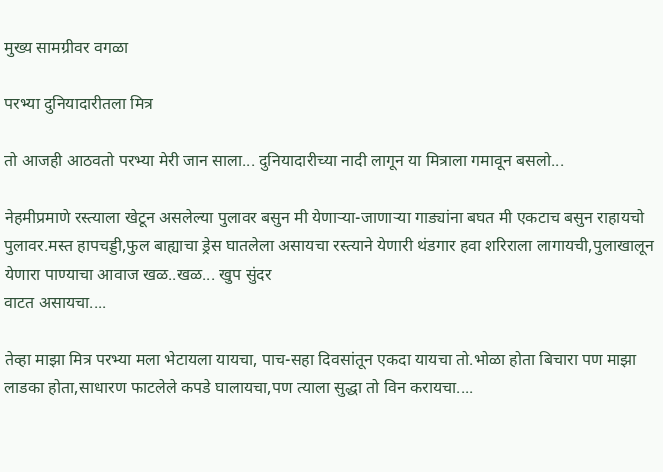मुख्य सामग्रीवर वगळा

परभ्या दुनियादारीतला मित्र

तो आजही आठवतो परभ्या मेरी जान साला... दुनियादारीच्या नादी लागून या मित्राला गमावून बसलो...

नेहमीप्रमाणे रस्त्याला खेटून असलेल्या पुलावर बसुन मी येणाऱ्या-जाणाऱ्या गाड्यांना बघत मी एकटाच बसुन राहायचो पुलावर.मस्त हापचड्डी,फुल बाह्याचा ड्रेस घातलेला असायचा रस्त्याने येणारी थंडगार हवा शरिराला लागायची,पुलाखालून येणारा पाण्याचा आवाज खळ..खळ... खुप सुंदर
वाटत असायचा....

तेव्हा माझा मित्र परभ्या मला भेटायला यायचा, पाच-सहा दिवसांतून एकदा यायचा तो.भोळा होता बिचारा पण माझा लाडका होता,साधारण फाटलेले कपडे घालायचा,पण त्याला सुद्धा तो विन करायचा....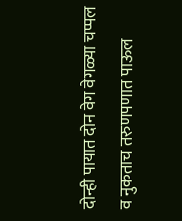दोन्ही पायात दोन वेग वेगळ्या चप्पल व नुकताच तरुणपणात पाऊल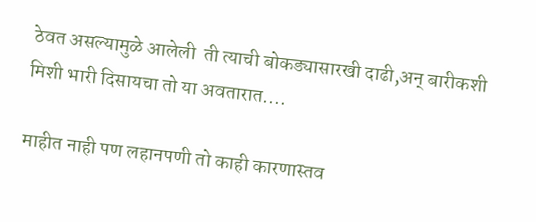ठेवत असल्यामुळे आलेली  ती त्याची बोकड्यासारखी दाढी,अन् बारीकशी मिशी भारी दिसायचा तो या अवतारात....

माहीत नाही पण लहानपणी तो काही कारणास्तव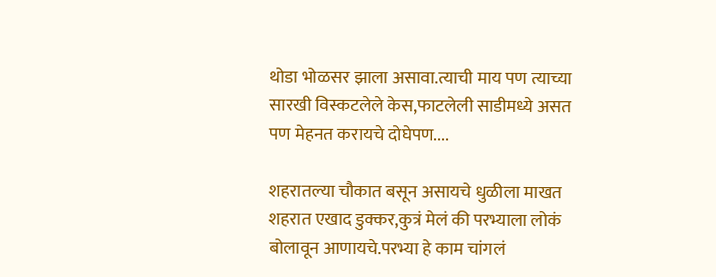थोडा भोळसर झाला असावा.त्याची माय पण त्याच्या सारखी विस्कटलेले केस,फाटलेली साडीमध्ये असत पण मेहनत करायचे दोघेपण....

शहरातल्या चौकात बसून असायचे धुळीला माखत शहरात एखाद डुक्कर,कुत्रं मेलं की परभ्याला लोकं बोलावून आणायचे.परभ्या हे काम चांगलं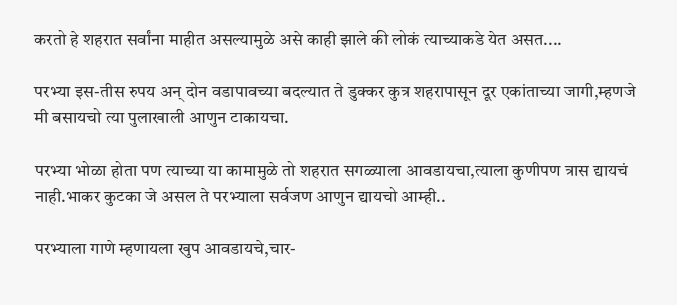करतो हे शहरात सर्वांना माहीत असल्यामुळे असे काही झाले की लोकं त्याच्याकडे येत असत....

परभ्या इस-तीस रुपय अन् दोन वडापावच्या बदल्यात ते डुक्कर कुत्र शहरापासून दूर एकांताच्या जागी,म्हणजे मी बसायचो त्या पुलाखाली आणुन टाकायचा.

परभ्या भोळा होता पण त्याच्या या कामामुळे तो शहरात सगळ्याला आवडायचा,त्याला कुणीपण त्रास द्यायचं नाही.भाकर कुटका जे असल ते परभ्याला सर्वजण आणुन द्यायचो आम्ही..

परभ्याला गाणे म्हणायला खुप आवडायचे,चार-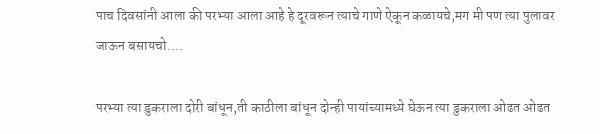पाच दिवसांनी आला की परभ्या आला आहे हे दूरवरून त्याचे गाणे ऐकून कळायचे,मग मी पण त्या पुलावर जाऊन बसायचो....

परभ्या त्या डुकराला दोरी बांधून,ती काठीला बांधून दोन्ही पायांच्यामध्ये घेऊन त्या डुकराला ओढत ओढत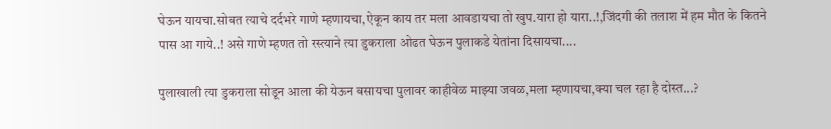घेऊन यायचा.सोबत त्याचे दर्दभरे गाणे म्हणायचा,ऐकून काय तर मला आवडायचा तो खुप.यारा हो यारा..!,जिंदगी की तलाश में हम मौत के कितने पास आ गाये..! असे गाणे म्हणत तो रस्त्याने त्या डुकराला ओढत घेऊन पुलाकडे येतांना दिसायचा....

पुलाखाली त्या डुकराला सोडून आला की येऊन बसायचा पुलावर काहीवेळ माझ्या जवळ,मला म्हणायचा,क्या चल रहा है दोस्त...?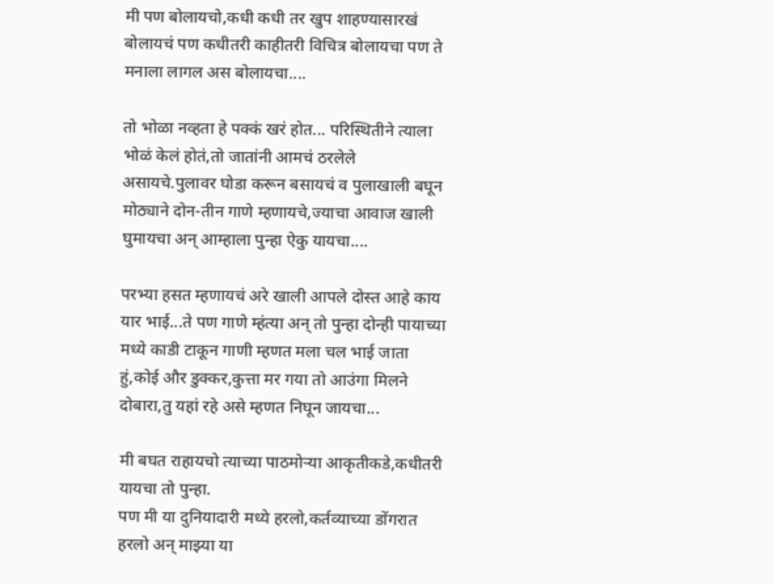मी पण बोलायचो,कधी कधी तर खुप शाहण्यासारखं बोलायचं पण कधीतरी काहीतरी विचित्र बोलायचा पण ते मनाला लागल अस बोलायचा....

तो भोळा नव्हता हे पक्कं खरं होत... परिस्थितीने त्याला भोळं केलं होतं,तो जातांनी आमचं ठरलेले असायचे.पुलावर घोडा करून बसायचं व पुलाखाली बघून मोठ्याने दोन-तीन गाणे म्हणायचे,ज्याचा आवाज खाली घुमायचा अन् आम्हाला पुन्हा ऐकु यायचा....

परभ्या हसत म्हणायचं अरे खाली आपले दोस्त आहे काय यार भाई...ते पण गाणे म्हंत्या अन् तो पुन्हा दोन्ही पायाच्या मध्ये काडी टाकून गाणी म्हणत मला चल भाई जाता हुं,कोई और डुक्कर,कुत्ता मर गया तो आउंगा मिलने दोबारा,तु यहां रहे असे म्हणत निघून जायचा...

मी बघत राहायचो त्याच्या पाठमोऱ्या आकृतीकडे,कधीतरी यायचा तो पुन्हा.
पण मी या दुनियादारी मध्ये हरलो,कर्तव्याच्या डोंगरात हरलो अन् माझ्या या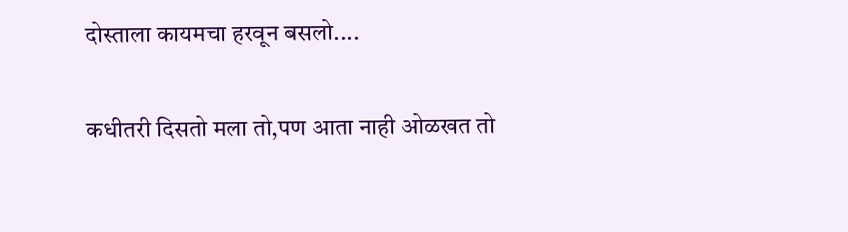दोस्ताला कायमचा हरवून बसलो....

कधीतरी दिसतो मला तो,पण आता नाही ओळखत तो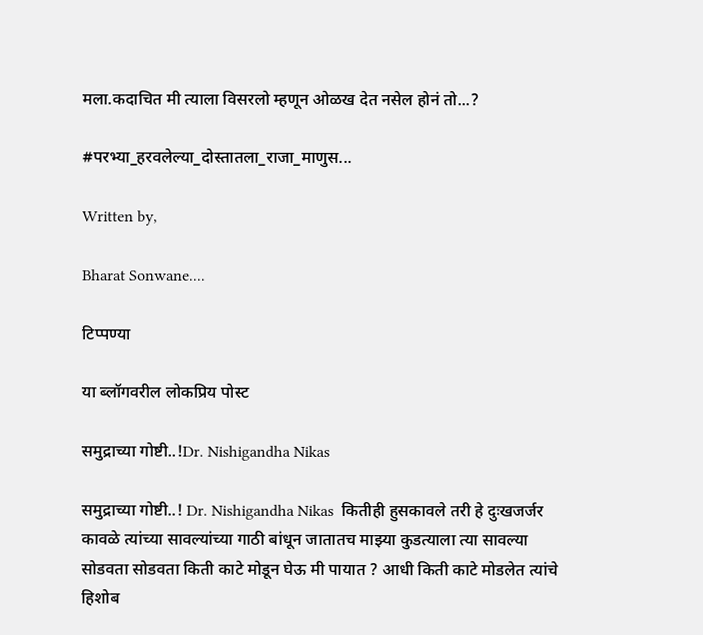मला.कदाचित मी त्याला विसरलो म्हणून ओळख देत नसेल होनं तो...?

#परभ्या_हरवलेल्या_दोस्तातला_राजा_माणुस...

Written by,

Bharat Sonwane....

टिप्पण्या

या ब्लॉगवरील लोकप्रिय पोस्ट

समुद्राच्या गोष्टी..!Dr. Nishigandha Nikas

समुद्राच्या गोष्टी..! Dr. Nishigandha Nikas  कितीही हुसकावले तरी हे दुःखजर्जर कावळे त्यांच्या सावल्यांच्या गाठी बांधून जातातच माझ्या कुडत्याला त्या सावल्या सोडवता सोडवता किती काटे मोडून घेऊ मी पायात ? आधी किती काटे मोडलेत त्यांचे हिशोब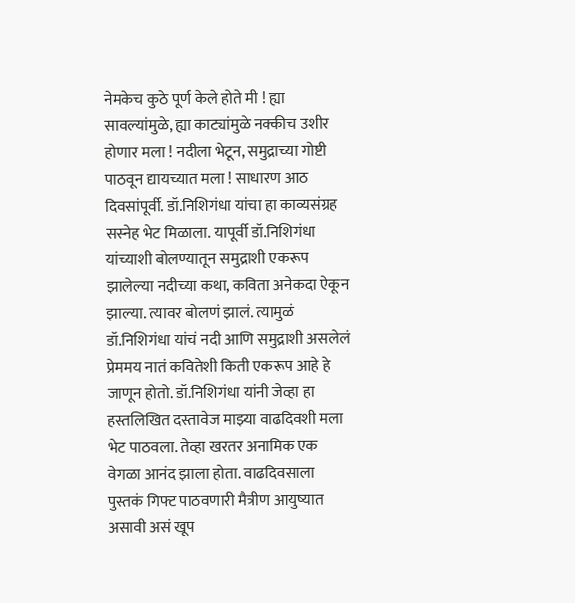नेमकेच कुठे पूर्ण केले होते मी ! ह्या सावल्यांमुळे, ह्या काट्यांमुळे नक्कीच उशीर होणार मला ! नदीला भेटून, समुद्राच्या गोष्टी पाठवून द्यायच्यात मला ! साधारण आठ दिवसांपूर्वी. डॉ.निशिगंधा यांचा हा काव्यसंग्रह सस्नेह भेट मिळाला. यापूर्वी डॉ.निशिगंधा यांच्याशी बोलण्यातून समुद्राशी एकरूप झालेल्या नदीच्या कथा, कविता अनेकदा ऐकून झाल्या. त्यावर बोलणं झालं. त्यामुळं डॉ.निशिगंधा यांचं नदी आणि समुद्राशी असलेलं प्रेममय नातं कवितेशी किती एकरूप आहे हे जाणून होतो. डॉ.निशिगंधा यांनी जेव्हा हा हस्तलिखित दस्तावेज माझ्या वाढदिवशी मला भेट पाठवला. तेव्हा खरतर अनामिक एक वेगळा आनंद झाला होता. वाढदिवसाला पुस्तकं गिफ्ट पाठवणारी मैत्रीण आयुष्यात असावी असं खूप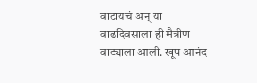वाटायचं अन् या वाढदिवसाला ही मैत्रीण वाट्याला आली. खूप आनंद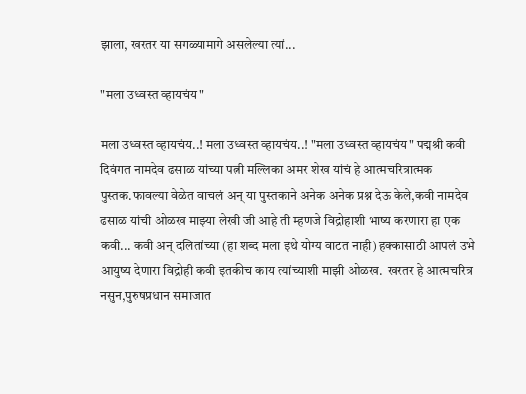झाला, खरतर या सगळ्यामागे असलेल्या त्यां...

"मला उध्वस्त व्हायचंय"

मला उध्वस्त व्हायचंय..! मला उध्वस्त व्हायचंय..! "मला उध्वस्त व्हायचंय" पद्मश्री कवी दिवंगत नामदेव ढसाळ यांच्या पत्नी मल्लिका अमर शेख यांचं हे आत्मचरित्रात्मक पुस्तक.फावल्या वेळेत वाचलं अन् या पुस्तकाने अनेक अनेक प्रश्न देऊ केले,कवी नामदेव ढसाळ यांची ओळख माझ्या लेखी जी आहे ती म्हणजे विद्रोहाशी भाष्य करणारा हा एक कवी... कवी अन् दलितांच्या (हा शब्द मला इथे योग्य वाटत नाही) हक्कासाठी आपलं उभे आयुष्य देणारा विद्रोही कवी इतकीच काय त्यांच्याशी माझी ओळख.  खरतर हे आत्मचरित्र नसुन,पुरुषप्रधान समाजात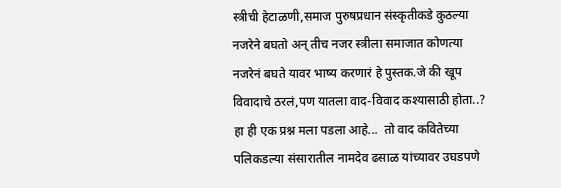स्त्रीची हेटाळणी,समाज पुरुषप्रधान संस्कृतीकडे कुठल्या नजरेने बघतो अन् तीच नजर स्त्रीला समाजात कोणत्या नजरेनं बघते यावर भाष्य करणारं हे पुस्तक.जे की खूप विवादाचे ठरलं,पण यातला वाद-विवाद कश्यासाठी होता..? हा ही एक प्रश्न मला पडला आहे...  तो वाद कवितेच्या पलिकडल्या संसारातील नामदेव ढसाळ यांच्यावर उघडपणे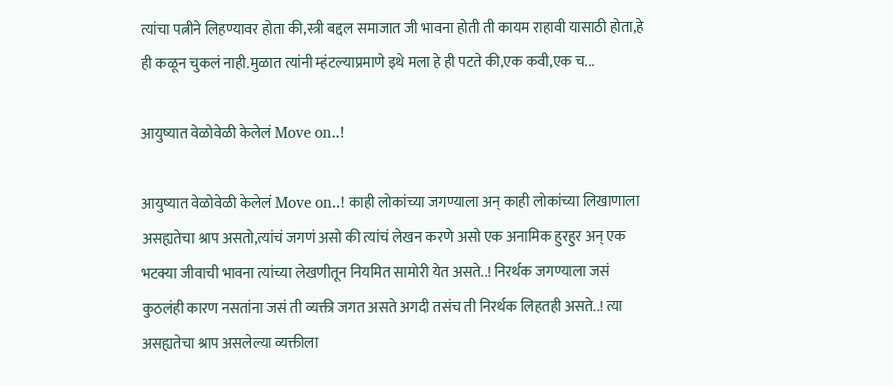त्यांचा पत्नीने लिहण्यावर होता की,स्त्री बद्दल समाजात जी भावना होती ती कायम राहावी यासाठी होता,हे ही कळून चुकलं नाही.मुळात त्यांनी म्हंटल्याप्रमाणे इथे मला हे ही पटते की,एक कवी,एक च...

आयुष्यात वेळोवेळी केलेलं Move on..!

आयुष्यात वेळोवेळी केलेलं Move on..! काही लोकांच्या जगण्याला अन् काही लोकांच्या लिखाणाला असह्यतेचा श्राप असतो,त्यांचं जगणं असो की त्यांचं लेखन करणे असो एक अनामिक हुरहुर अन् एक भटक्या जीवाची भावना त्यांच्या लेखणीतून नियमित सामोरी येत असते..! निरर्थक जगण्याला जसं कुठलंही कारण नसतांना जसं ती व्यक्ती जगत असते अगदी तसंच ती निरर्थक लिहतही असते..! त्या असह्यतेचा श्राप असलेल्या व्यक्तीला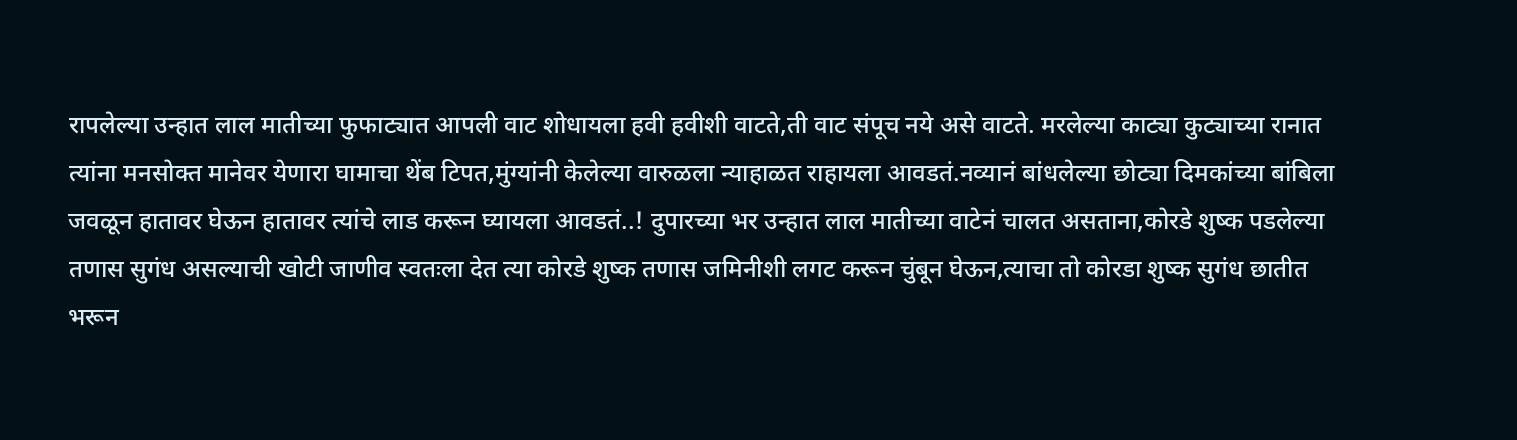रापलेल्या उन्हात लाल मातीच्या फुफाट्यात आपली वाट शोधायला हवी हवीशी वाटते,ती वाट संपूच नये असे वाटते. मरलेल्या काट्या कुट्याच्या रानात त्यांना मनसोक्त मानेवर येणारा घामाचा थेंब टिपत,मुंग्यांनी केलेल्या वारुळला न्याहाळत राहायला आवडतं.नव्यानं बांधलेल्या छोट्या दिमकांच्या बांबिला जवळून हातावर घेऊन हातावर त्यांचे लाड करून घ्यायला आवडतं..! दुपारच्या भर उन्हात लाल मातीच्या वाटेनं चालत असताना,कोरडे शुष्क पडलेल्या तणास सुगंध असल्याची खोटी जाणीव स्वतःला देत त्या कोरडे शुष्क तणास जमिनीशी लगट करून चुंबून घेऊन,त्याचा तो कोरडा शुष्क सुगंध छातीत भरून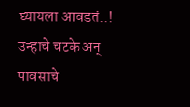घ्यायला आवडतं..! उन्हाचे चटके अन् पावसाचे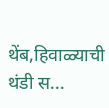थेंब,हिवाळ्याची थंडी स...